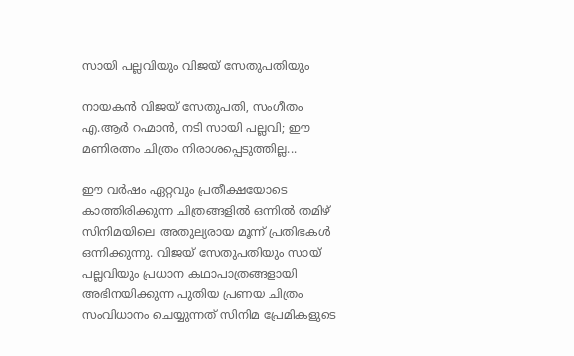സായി പല്ലവിയും വിജയ് സേതുപതിയും

നായകൻ വിജയ് സേതുപതി, സംഗീതം എ.ആർ റഹ്മാൻ, നടി സായി പല്ലവി; ഈ മണിരത്നം ചിത്രം നിരാശപ്പെടുത്തില്ല...

ഈ വർഷം ഏറ്റവും പ്രതീക്ഷയോടെ കാത്തിരിക്കുന്ന ചിത്രങ്ങളിൽ ഒന്നിൽ തമിഴ് സിനിമയിലെ അതുല്യരായ മൂന്ന് പ്രതിഭകൾ ഒന്നിക്കുന്നു. വിജയ് സേതുപതിയും സായ് പല്ലവിയും പ്രധാന കഥാപാത്രങ്ങളായി അഭിനയിക്കുന്ന പുതിയ പ്രണയ ചിത്രം സംവിധാനം ചെയ്യുന്നത് സിനിമ പ്രേമികളുടെ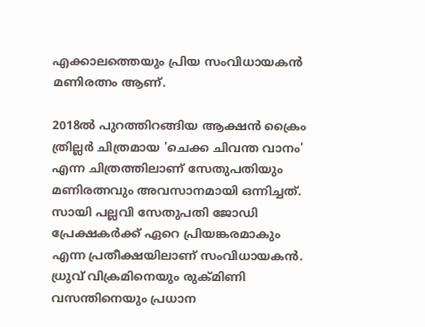എക്കാലത്തെയും പ്രിയ സംവിധായകൻ മണിരത്നം ആണ്.

2018ൽ പുറത്തിറങ്ങിയ ആക്ഷൻ ക്രൈം ത്രില്ലർ ചിത്രമായ 'ചെക്ക ചിവന്ത വാനം' എന്ന ചിത്രത്തിലാണ് സേതുപതിയും മണിരത്നവും അവസാനമായി ഒന്നിച്ചത്. സായി പല്ലവി സേതുപതി ജോഡി പ്രേക്ഷകർക്ക് ഏറെ പ്രിയങ്കരമാകും എന്ന പ്രതീക്ഷയിലാണ് സംവിധായകൻ. ധ്രുവ് വിക്രമിനെയും രുക്മിണി വസന്തിനെയും പ്രധാന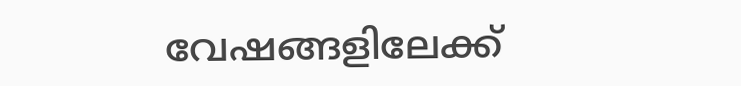വേഷങ്ങളിലേക്ക്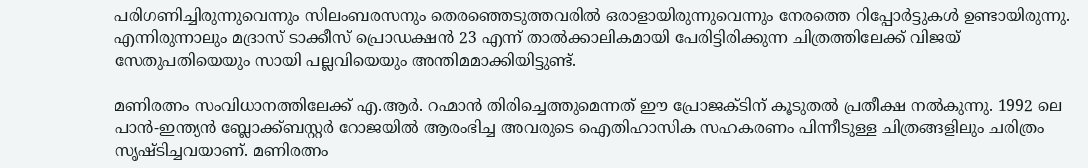പരിഗണിച്ചിരുന്നുവെന്നും സിലംബരസനും തെരഞ്ഞെടുത്തവരില്‍ ഒരാളായിരുന്നുവെന്നും നേരത്തെ റിപ്പോര്‍ട്ടുകള്‍ ഉണ്ടായിരുന്നു. എന്നിരുന്നാലും മദ്രാസ് ടാക്കീസ് പ്രൊഡക്ഷന്‍ 23 എന്ന് താല്‍ക്കാലികമായി പേരിട്ടിരിക്കുന്ന ചിത്രത്തിലേക്ക് വിജയ് സേതുപതിയെയും സായി പല്ലവിയെയും അന്തിമമാക്കിയിട്ടുണ്ട്.

മണിരത്നം സംവിധാനത്തിലേക്ക് എ.ആർ. റഹ്മാൻ തിരിച്ചെത്തുമെന്നത് ഈ പ്രോജക്ടിന് കൂടുതൽ പ്രതീക്ഷ നൽകുന്നു. 1992 ലെ പാൻ-ഇന്ത്യൻ ബ്ലോക്ക്ബസ്റ്റർ റോജയിൽ ആരംഭിച്ച അവരുടെ ഐതിഹാസിക സഹകരണം പിന്നീടുള്ള ചിത്രങ്ങളിലും ചരിത്രം സൃഷ്ടിച്ചവയാണ്. മണിരത്നം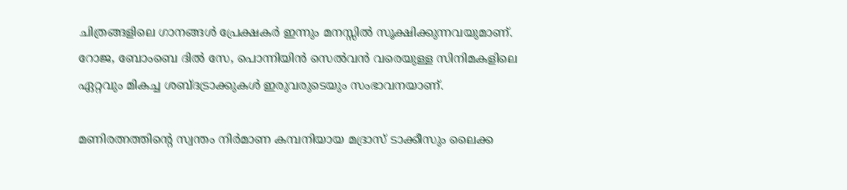ചിത്രങ്ങളിലെ ഗാനങ്ങൾ പ്രേക്ഷകർ ഇന്നും മനസ്സിൽ സൂക്ഷിക്കുന്നവയുമാണ്. റോജ, ബോംബെ ദിൽ സേ, പൊന്നിയിൻ സെൽവൻ വരെയുള്ള സിനിമകളിലെ ഏറ്റവും മികച്ച ശബ്ദട്രാക്കുകൾ ഇരുവരുടെയും സംഭാവനയാണ്.

മണിരത്നത്തിന്റെ സ്വന്തം നിർമാണ കമ്പനിയായ മദ്രാസ് ടാക്കീസും ലൈക്ക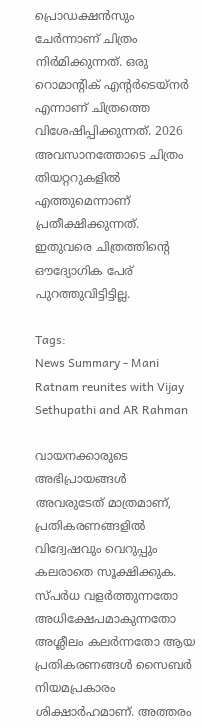പ്രൊഡക്ഷൻസും ചേർന്നാണ് ചിത്രം നിർമിക്കുന്നത്. ഒരു റൊമാന്റിക് എന്റർടെയ്‌നർ എന്നാണ് ചിത്രത്തെ വിശേഷിപ്പിക്കുന്നത്. 2026 അവസാനത്തോടെ ചിത്രം തിയറ്ററുകളിൽ എത്തുമെന്നാണ് പ്രതീക്ഷിക്കുന്നത്. ഇതുവരെ ചിത്രത്തിന്‍റെ ഔദ്യോഗിക പേര് പുറത്തുവിട്ടിട്ടില്ല.

Tags:
News Summary - Mani Ratnam reunites with Vijay Sethupathi and AR Rahman

വായനക്കാരുടെ അഭിപ്രായങ്ങള്‍ അവരുടേത് മാത്രമാണ്, പ്രതികരണങ്ങളിൽ വിദ്വേഷവും വെറുപ്പും കലരാതെ സൂക്ഷിക്കുക. സ്പർധ വളർത്തുന്നതോ അധിക്ഷേപമാകുന്നതോ അശ്ലീലം കലർന്നതോ ആയ പ്രതികരണങ്ങൾ സൈബർ നിയമപ്രകാരം ശിക്ഷാർഹമാണ്. അത്തരം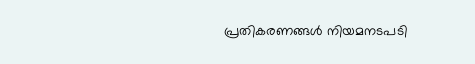പ്രതികരണങ്ങൾ നിയമനടപടി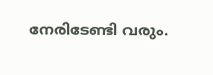നേരിടേണ്ടി വരും.